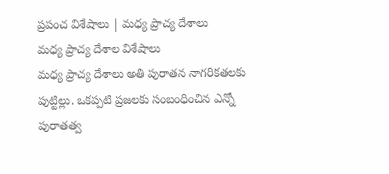ప్రపంచ విశేషాలు | మధ్య ప్రాచ్య దేశాలు
మధ్య ప్రాచ్య దేశాల విశేషాలు
మధ్య ప్రాచ్య దేశాలు అతి పురాతన నాగరికతలకు పుట్టిల్లు. ఒకప్పటి ప్రజలకు సంబంధించిన ఎన్నో పురాతత్వ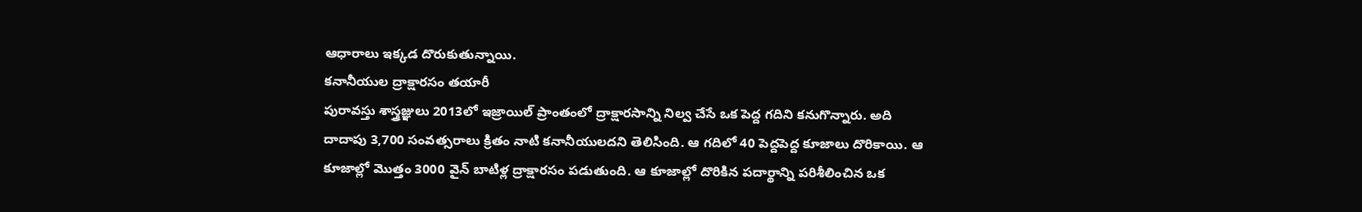ఆధారాలు ఇక్కడ దొరుకుతున్నాయి.
కనానీయుల ద్రాక్షారసం తయారీ
పురావస్తు శాస్త్రజ్ఞులు 2013లో ఇజ్రాయిల్ ప్రాంతంలో ద్రాక్షారసాన్ని నిల్వ చేసే ఒక పెద్ద గదిని కనుగొన్నారు. అది దాదాపు 3,700 సంవత్సరాలు క్రితం నాటి కనానీయులదని తెలిసింది. ఆ గదిలో 40 పెద్దపెద్ద కూజాలు దొరికాయి. ఆ కూజాల్లో మొత్తం 3000 వైన్ బాటిళ్ల ద్రాక్షారసం పడుతుంది. ఆ కూజాల్లో దొరికిన పదార్థాన్ని పరిశీలించిన ఒక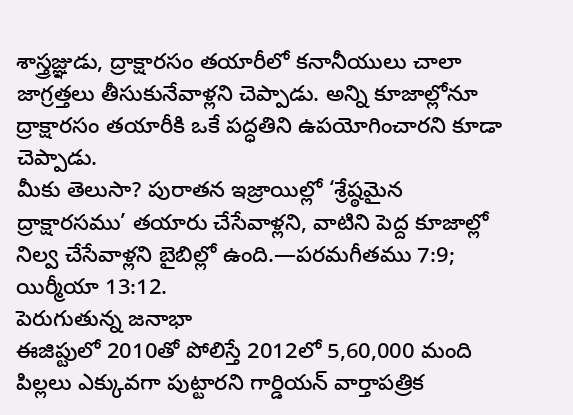శాస్త్రజ్ఞుడు, ద్రాక్షారసం తయారీలో కనానీయులు చాలా జాగ్రత్తలు తీసుకునేవాళ్లని చెప్పాడు. అన్ని కూజాల్లోనూ ద్రాక్షారసం తయారీకి ఒకే పద్ధతిని ఉపయోగించారని కూడా చెప్పాడు.
మీకు తెలుసా? పురాతన ఇజ్రాయిల్లో ‘శ్రేష్ఠమైన ద్రాక్షారసము’ తయారు చేసేవాళ్లని, వాటిని పెద్ద కూజాల్లో నిల్వ చేసేవాళ్లని బైబిల్లో ఉంది.—పరమగీతము 7:9; యిర్మీయా 13:12.
పెరుగుతున్న జనాభా
ఈజిప్టులో 2010తో పోలిస్తే 2012లో 5,60,000 మంది పిల్లలు ఎక్కువగా పుట్టారని గార్డియన్ వార్తాపత్రిక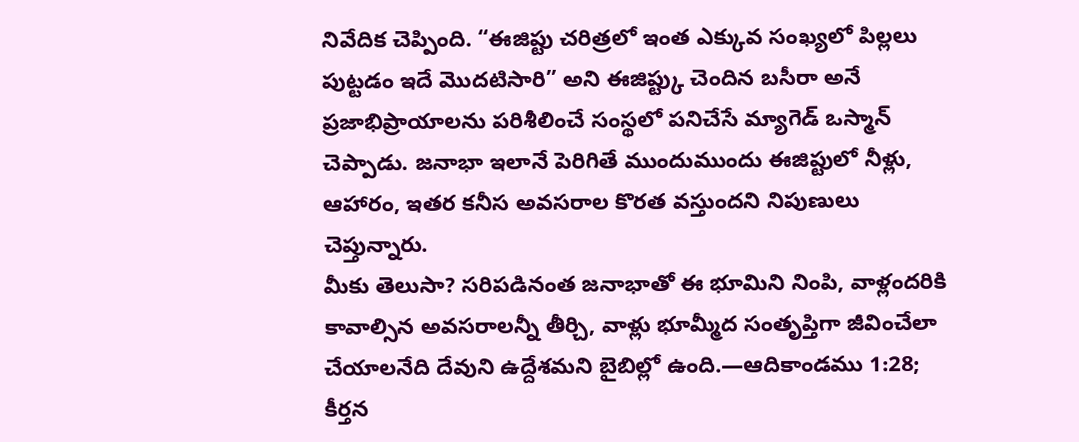నివేదిక చెప్పింది. “ఈజిప్టు చరిత్రలో ఇంత ఎక్కువ సంఖ్యలో పిల్లలు పుట్టడం ఇదే మొదటిసారి” అని ఈజిప్ట్కు చెందిన బసీరా అనే ప్రజాభిప్రాయాలను పరిశీలించే సంస్థలో పనిచేసే మ్యాగెడ్ ఒస్మాన్ చెప్పాడు. జనాభా ఇలానే పెరిగితే ముందుముందు ఈజిప్టులో నీళ్లు, ఆహారం, ఇతర కనీస అవసరాల కొరత వస్తుందని నిపుణులు చెప్తున్నారు.
మీకు తెలుసా? సరిపడినంత జనాభాతో ఈ భూమిని నింపి, వాళ్లందరికి కావాల్సిన అవసరాలన్నీ తీర్చి, వాళ్లు భూమ్మీద సంతృప్తిగా జీవించేలా చేయాలనేది దేవుని ఉద్దేశమని బైబిల్లో ఉంది.—ఆదికాండము 1:28; కీర్తన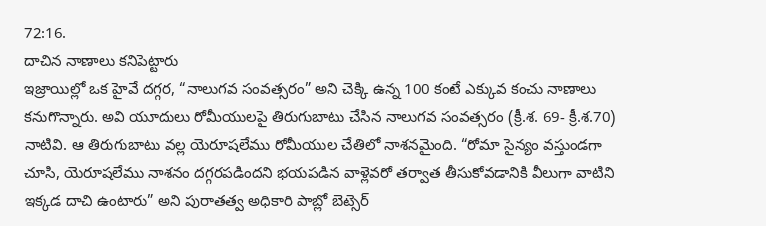72:16.
దాచిన నాణాలు కనిపెట్టారు
ఇజ్రాయిల్లో ఒక హైవే దగ్గర, “నాలుగవ సంవత్సరం” అని చెక్కి ఉన్న 100 కంటే ఎక్కువ కంచు నాణాలు కనుగొన్నారు. అవి యూదులు రోమీయులపై తిరుగుబాటు చేసిన నాలుగవ సంవత్సరం (క్రీ.శ. 69- క్రీ.శ.70) నాటివి. ఆ తిరుగుబాటు వల్ల యెరూషలేము రోమీయుల చేతిలో నాశనమైంది. “రోమా సైన్యం వస్తుండగా చూసి, యెరూషలేము నాశనం దగ్గరపడిందని భయపడిన వాళ్లెవరో తర్వాత తీసుకోవడానికి వీలుగా వాటిని ఇక్కడ దాచి ఉంటారు” అని పురాతత్వ అధికారి పాబ్లో బెట్సెర్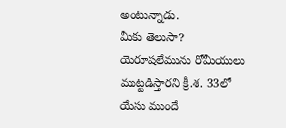అంటున్నాడు.
మీకు తెలుసా? యెరూషలేమును రోమీయులు ముట్టడిస్తారని క్రీ.శ. 33లో యేసు ముందే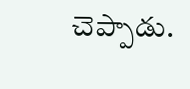చెప్పాడు.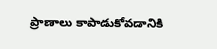ప్రాణాలు కాపాడుకోవడానికి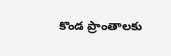కొండ ప్రాంతాలకు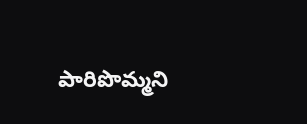పారిపొమ్మని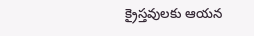క్రైస్తవులకు ఆయన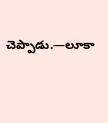చెప్పాడు.—లూకా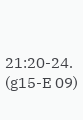21:20-24. (g15-E 09)